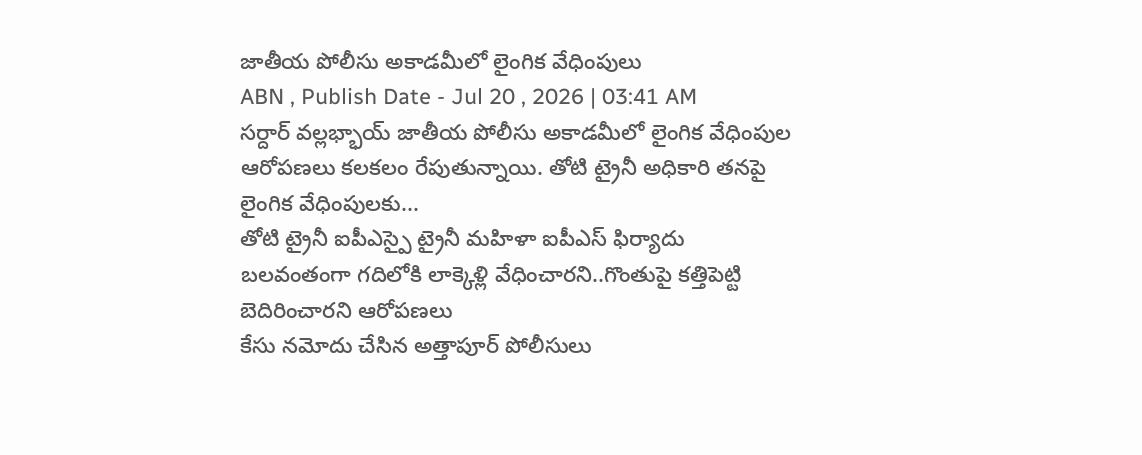జాతీయ పోలీసు అకాడమీలో లైంగిక వేధింపులు
ABN , Publish Date - Jul 20 , 2026 | 03:41 AM
సర్దార్ వల్లభ్భాయ్ జాతీయ పోలీసు అకాడమీలో లైంగిక వేధింపుల ఆరోపణలు కలకలం రేపుతున్నాయి. తోటి ట్రైనీ అధికారి తనపై లైంగిక వేధింపులకు...
తోటి ట్రైనీ ఐపీఎస్పై ట్రైనీ మహిళా ఐపీఎస్ ఫిర్యాదు
బలవంతంగా గదిలోకి లాక్కెళ్లి వేధించారని..గొంతుపై కత్తిపెట్టి బెదిరించారని ఆరోపణలు
కేసు నమోదు చేసిన అత్తాపూర్ పోలీసులు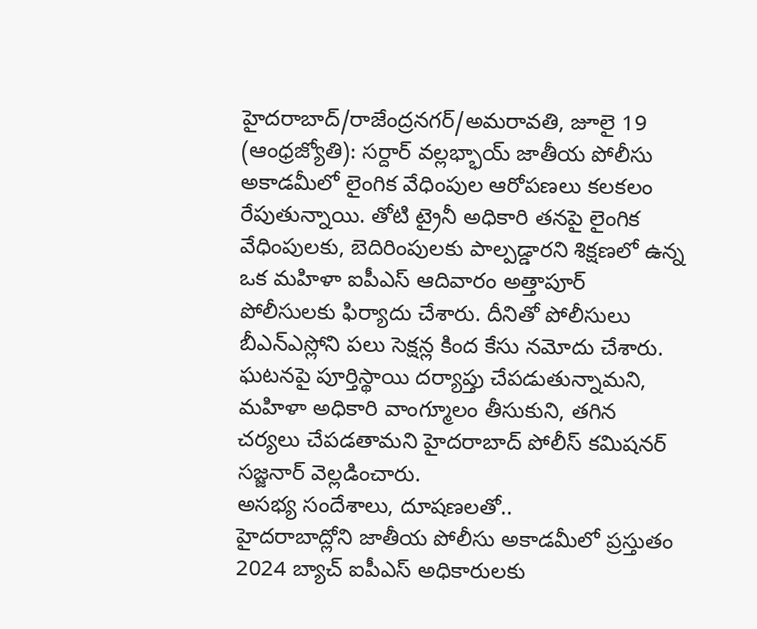హైదరాబాద్/రాజేంద్రనగర్/అమరావతి, జూలై 19 (ఆంధ్రజ్యోతి): సర్దార్ వల్లభ్భాయ్ జాతీయ పోలీసు అకాడమీలో లైంగిక వేధింపుల ఆరోపణలు కలకలం రేపుతున్నాయి. తోటి ట్రైనీ అధికారి తనపై లైంగిక వేధింపులకు, బెదిరింపులకు పాల్పడ్డారని శిక్షణలో ఉన్న ఒక మహిళా ఐపీఎస్ ఆదివారం అత్తాపూర్ పోలీసులకు ఫిర్యాదు చేశారు. దీనితో పోలీసులు బీఎన్ఎస్లోని పలు సెక్షన్ల కింద కేసు నమోదు చేశారు. ఘటనపై పూర్తిస్థాయి దర్యాప్తు చేపడుతున్నామని, మహిళా అధికారి వాంగ్మూలం తీసుకుని, తగిన చర్యలు చేపడతామని హైదరాబాద్ పోలీస్ కమిషనర్ సజ్జనార్ వెల్లడించారు.
అసభ్య సందేశాలు, దూషణలతో..
హైదరాబాద్లోని జాతీయ పోలీసు అకాడమీలో ప్రస్తుతం 2024 బ్యాచ్ ఐపీఎస్ అధికారులకు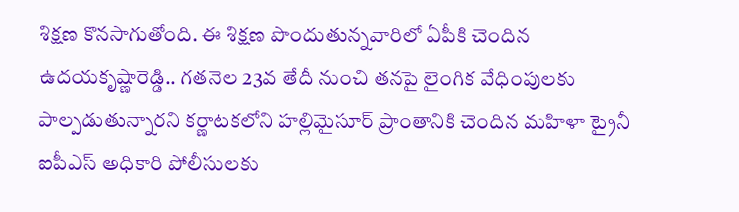శిక్షణ కొనసాగుతోంది. ఈ శిక్షణ పొందుతున్నవారిలో ఏపీకి చెందిన ఉదయకృష్ణారెడ్డి.. గతనెల 23వ తేదీ నుంచి తనపై లైంగిక వేధింపులకు పాల్పడుతున్నారని కర్ణాటకలోని హల్లిమైసూర్ ప్రాంతానికి చెందిన మహిళా ట్రైనీ ఐపీఎస్ అధికారి పోలీసులకు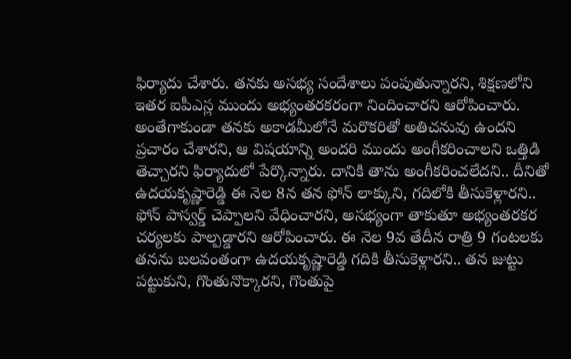ఫిర్యాదు చేశారు. తనకు అసభ్య సందేశాలు పంపుతున్నారని, శిక్షణలోని ఇతర ఐపీఎస్ల ముందు అభ్యంతరకరంగా నిందించారని ఆరోపించారు. అంతేగాకుండా తనకు అకాడమీలోనే మరొకరితో అతిచనువు ఉందని ప్రచారం చేశారని, ఆ విషయాన్ని అందరి ముందు అంగీకరించాలని ఒత్తిడి తెచ్చారని ఫిర్యాదులో పేర్కొన్నారు. దానికి తాను అంగీకరించలేదని.. దీనితో ఉదయకృష్ణారెడ్డి ఈ నెల 8న తన ఫోన్ లాక్కుని, గదిలోకి తీసుకెళ్లారని.. ఫోన్ పాస్వర్డ్ చెప్పాలని వేధించారని, అసభ్యంగా తాకుతూ అభ్యంతరకర చర్యలకు పాల్పడ్డారని ఆరోపించారు. ఈ నెల 9వ తేదీన రాత్రి 9 గంటలకు తనను బలవంతంగా ఉదయకృష్ణారెడ్డి గదికి తీసుకెళ్లారని.. తన జుట్టు పట్టుకుని, గొంతునొక్కారని, గొంతుపై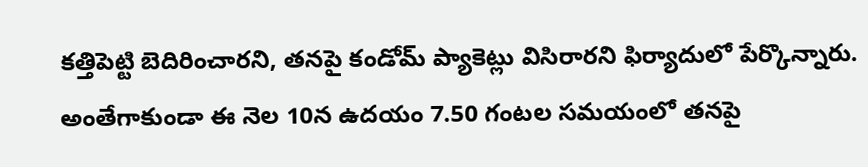కత్తిపెట్టి బెదిరించారని, తనపై కండోమ్ ప్యాకెట్లు విసిరారని ఫిర్యాదులో పేర్కొన్నారు. అంతేగాకుండా ఈ నెల 10న ఉదయం 7.50 గంటల సమయంలో తనపై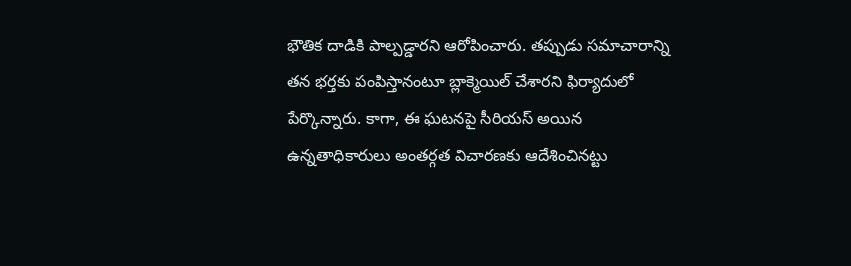భౌతిక దాడికి పాల్పడ్డారని ఆరోపించారు. తప్పుడు సమాచారాన్ని తన భర్తకు పంపిస్తానంటూ బ్లాక్మెయిల్ చేశారని ఫిర్యాదులో పేర్కొన్నారు. కాగా, ఈ ఘటనపై సీరియస్ అయిన ఉన్నతాధికారులు అంతర్గత విచారణకు ఆదేశించినట్టు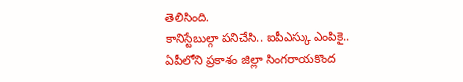తెలిసింది.
కానిస్టేబుల్గా పనిచేసి.. ఐపీఎస్కు ఎంపికై..
ఏపీలోని ప్రకాశం జిల్లా సింగరాయకొంద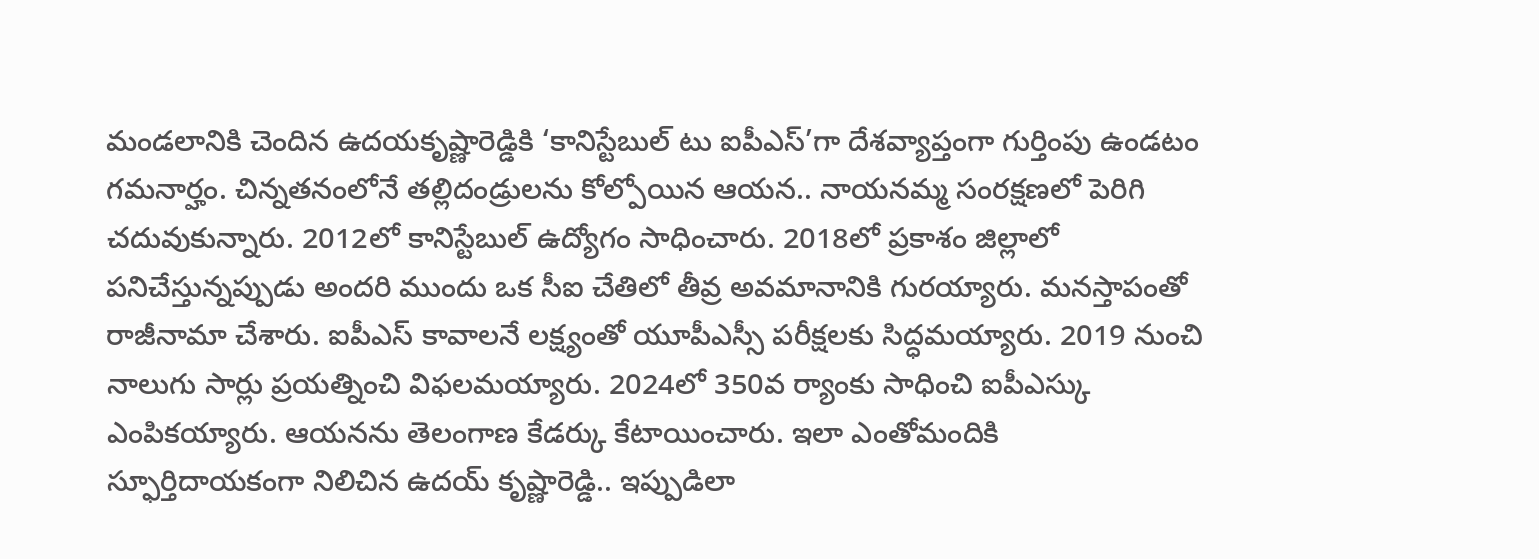మండలానికి చెందిన ఉదయకృష్ణారెడ్డికి ‘కానిస్టేబుల్ టు ఐపీఎస్’గా దేశవ్యాప్తంగా గుర్తింపు ఉండటం గమనార్హం. చిన్నతనంలోనే తల్లిదండ్రులను కోల్పోయిన ఆయన.. నాయనమ్మ సంరక్షణలో పెరిగి చదువుకున్నారు. 2012లో కానిస్టేబుల్ ఉద్యోగం సాధించారు. 2018లో ప్రకాశం జిల్లాలో పనిచేస్తున్నప్పుడు అందరి ముందు ఒక సీఐ చేతిలో తీవ్ర అవమానానికి గురయ్యారు. మనస్తాపంతో రాజీనామా చేశారు. ఐపీఎస్ కావాలనే లక్ష్యంతో యూపీఎస్సీ పరీక్షలకు సిద్ధమయ్యారు. 2019 నుంచి నాలుగు సార్లు ప్రయత్నించి విఫలమయ్యారు. 2024లో 350వ ర్యాంకు సాధించి ఐపీఎస్కు ఎంపికయ్యారు. ఆయనను తెలంగాణ కేడర్కు కేటాయించారు. ఇలా ఎంతోమందికి స్ఫూర్తిదాయకంగా నిలిచిన ఉదయ్ కృష్ణారెడ్డి.. ఇప్పుడిలా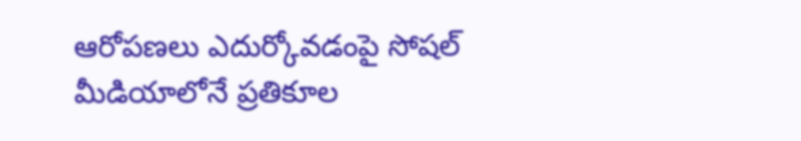ఆరోపణలు ఎదుర్కోవడంపై సోషల్ మీడియాలోనే ప్రతికూల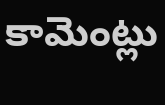కామెంట్లు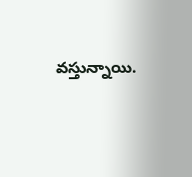వస్తున్నాయి.